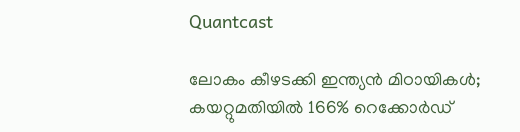Quantcast

ലോകം കീഴടക്കി ഇന്ത്യൻ മിഠായികൾ; കയറ്റുമതിയിൽ 166% റെക്കോർഡ്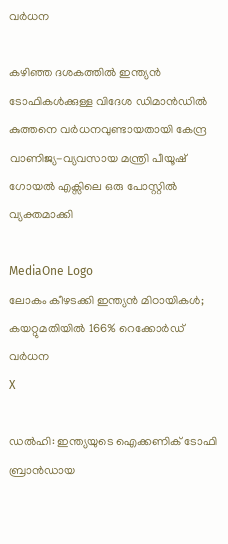വര്‍ധന

കഴിഞ്ഞ ദശകത്തിൽ ഇന്ത്യൻ ടോഫികൾക്കുള്ള വിദേശ ഡിമാൻഡിൽ കുത്തനെ വർധനവുണ്ടായതായി കേന്ദ്ര വാണിജ്യ-വ്യവസായ മന്ത്രി പീയൂഷ് ഗോയൽ എക്സിലെ ഒരു പോസ്റ്റിൽ വ്യക്തമാക്കി

MediaOne Logo
ലോകം കീഴടക്കി ഇന്ത്യൻ മിഠായികൾ; കയറ്റുമതിയിൽ 166% റെക്കോർഡ് വര്‍ധന
X

ഡൽഹി: ഇന്ത്യയുടെ ഐക്കണിക് ടോഫി ബ്രാൻഡായ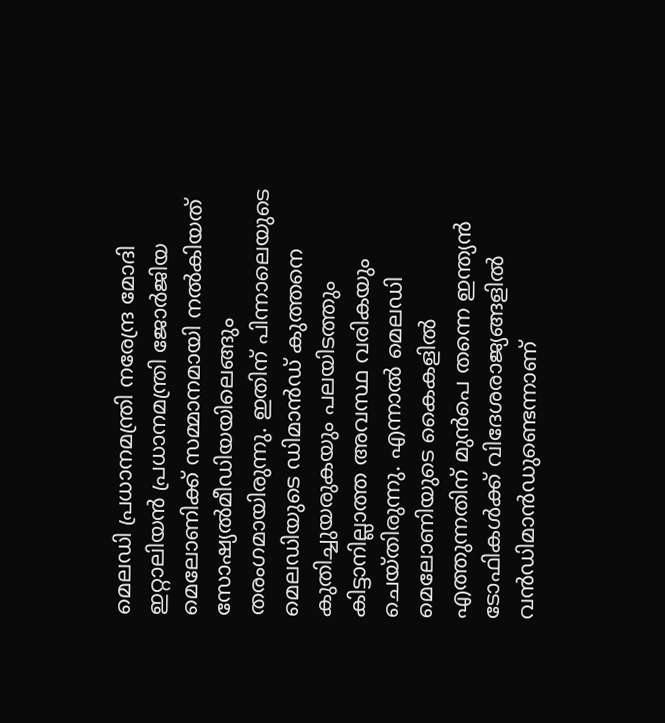മെലഡി പ്രധാനമന്ത്രി നരേന്ദ്ര മോദി ഇറ്റാലിയൻ പ്രധാനമന്ത്രി ജോർജിയ മെലോണിക്ക് സമ്മാനമായി നൽകിയത് സോഷ്യൽമീഡിയയിലെങ്ങും തരംഗമായിരുന്നു. ഇതിന് പിന്നാലെയുടെ മെലഡിയുടെ ഡിമാൻഡ് കുത്തനെ കുതിച്ചുയരുകയും പലയിടത്തും കിട്ടാനില്ലാത്ത അവസ്ഥ വരികയും ചെയ്തിരുന്നു. എന്നാൽ മെലഡി മെലോണിയുടെ കൈകളിൽ എത്തുന്നതിന് മുൻപെ തന്നെ ഇന്ത്യൻ ടോഫികൾക്ക് വിദേശരാജ്യങ്ങളിൽ വൻഡിമാന്‍ഡുണ്ടെന്നാണ്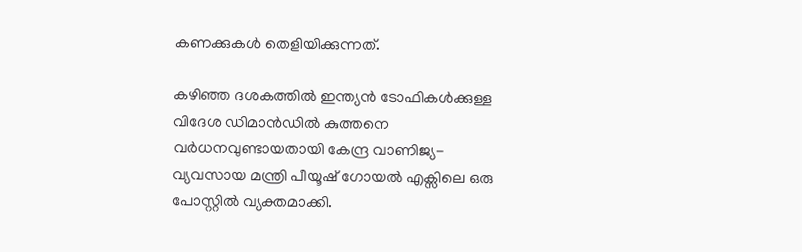കണക്കുകൾ തെളിയിക്കുന്നത്.

കഴിഞ്ഞ ദശകത്തിൽ ഇന്ത്യൻ ടോഫികൾക്കുള്ള വിദേശ ഡിമാൻഡിൽ കുത്തനെ വർധനവുണ്ടായതായി കേന്ദ്ര വാണിജ്യ-വ്യവസായ മന്ത്രി പീയൂഷ് ഗോയൽ എക്സിലെ ഒരു പോസ്റ്റിൽ വ്യക്തമാക്കി.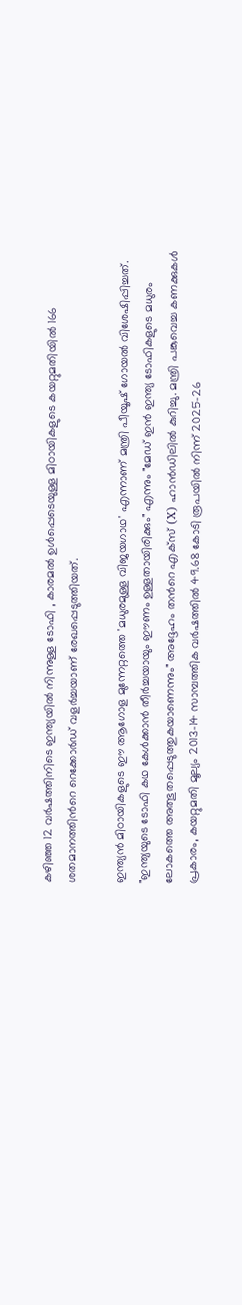കഴിഞ്ഞ 12 വർഷത്തിനിടെ ഇന്ത്യയിൽ നിന്നുള്ള ടോഫി , കാരമൽ ഉൾപ്പെടെയുള്ള മിഠായികളുടെ കയറ്റുമതിയിൽ 166 ശതമാനത്തിന്‍റെ റെക്കോർഡ് വളർച്ചയാണ് രേഖപ്പെടുത്തിയത്.

ഇന്ത്യൻ മിഠായികളുടെ ഈ ആഗോള മുന്നേറ്റത്തെ 'മധുരമുള്ള വിജയഗാഥ' എന്നാണ് മന്ത്രി പീയൂഷ് ഗോയൽ വിശേഷിപ്പിച്ചത്. "ഇന്ത്യയുടെ ടോഫി കഥ കേൾക്കാൻ തീർച്ചയായും ഈണം ഉള്ളതായിരിക്കും" എന്നും "മേഡ് ഇൻ ഇന്ത്യ ടോഫികളുടെ മധുരം ലോകത്തെ അത്ഭുതപ്പെടുത്തുകയാണെന്നും" അദ്ദേഹം തന്‍റെ എക്സ് (X) ഹാൻഡിലിൽ കുറിച്ചു. മന്ത്രി പങ്കുവെച്ച കണക്കുകൾ പ്രകാരം, കയറ്റുമതി മൂല്യം 2013-14 സാമ്പത്തിക വർഷത്തിൽ 49.68 കോടി രൂപയിൽ നിന്ന് 2025-26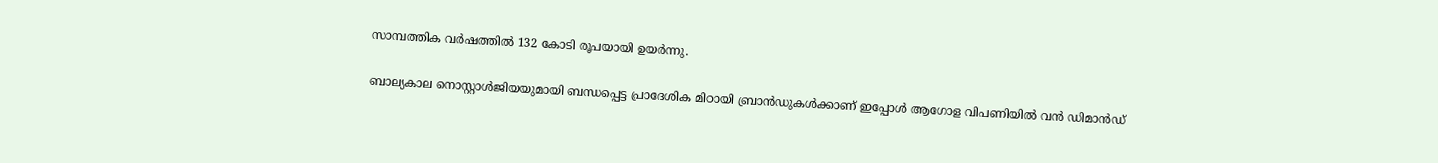സാമ്പത്തിക വർഷത്തിൽ 132 കോടി രൂപയായി ഉയർന്നു.

ബാല്യകാല നൊസ്റ്റാൾജിയയുമായി ബന്ധപ്പെട്ട പ്രാദേശിക മിഠായി ബ്രാൻഡുകൾക്കാണ് ഇപ്പോൾ ആഗോള വിപണിയിൽ വൻ ഡിമാൻഡ്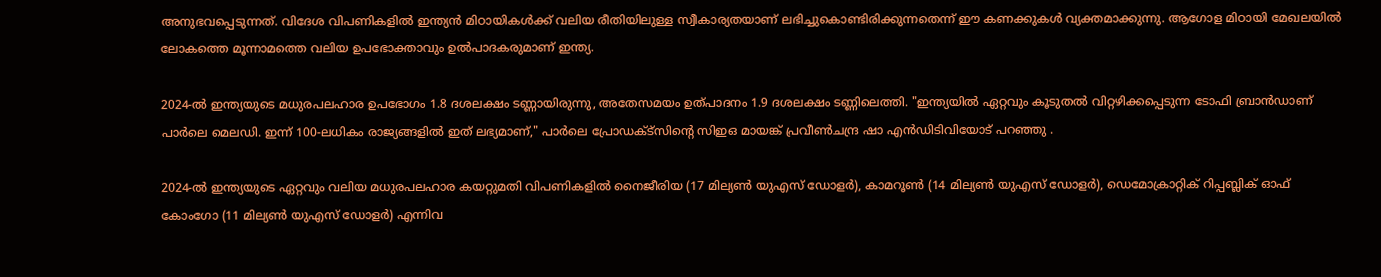അനുഭവപ്പെടുന്നത്. വിദേശ വിപണികളിൽ ഇന്ത്യൻ മിഠായികൾക്ക് വലിയ രീതിയിലുള്ള സ്വീകാര്യതയാണ് ലഭിച്ചുകൊണ്ടിരിക്കുന്നതെന്ന് ഈ കണക്കുകൾ വ്യക്തമാക്കുന്നു. ആഗോള മിഠായി മേഖലയിൽ ലോകത്തെ മൂന്നാമത്തെ വലിയ ഉപഭോക്താവും ഉൽപാദകരുമാണ് ഇന്ത്യ.

2024-ൽ ഇന്ത്യയുടെ മധുരപലഹാര ഉപഭോഗം 1.8 ദശലക്ഷം ടണ്ണായിരുന്നു, അതേസമയം ഉത്പാദനം 1.9 ദശലക്ഷം ടണ്ണിലെത്തി. "ഇന്ത്യയിൽ ഏറ്റവും കൂടുതൽ വിറ്റഴിക്കപ്പെടുന്ന ടോഫി ബ്രാൻഡാണ് പാർലെ മെലഡി. ഇന്ന് 100-ലധികം രാജ്യങ്ങളിൽ ഇത് ലഭ്യമാണ്," പാർലെ പ്രോഡക്‌ട്‌സിന്റെ സിഇഒ മായങ്ക് പ്രവീൺചന്ദ്ര ഷാ എൻഡിടിവിയോട് പറഞ്ഞു .

2024-ൽ ഇന്ത്യയുടെ ഏറ്റവും വലിയ മധുരപലഹാര കയറ്റുമതി വിപണികളിൽ നൈജീരിയ (17 മില്യൺ യുഎസ് ഡോളർ), കാമറൂൺ (14 മില്യൺ യുഎസ് ഡോളർ), ഡെമോക്രാറ്റിക് റിപ്പബ്ലിക് ഓഫ് കോംഗോ (11 മില്യൺ യുഎസ് ഡോളർ) എന്നിവ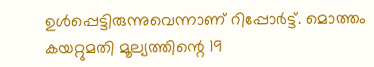ഉൾപ്പെട്ടിരുന്നുവെന്നാണ് റിപ്പോര്‍ട്ട്. മൊത്തം കയറ്റുമതി മൂല്യത്തിന്റെ 19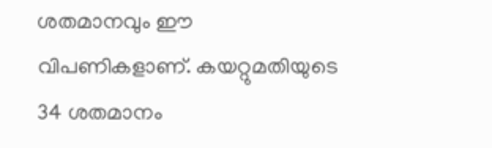ശതമാനവും ഈ വിപണികളാണ്. കയറ്റുമതിയുടെ 34 ശതമാനം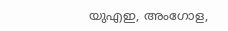യുഎഇ, അംഗോള,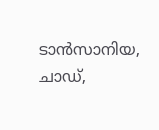ടാൻസാനിയ, ചാഡ്,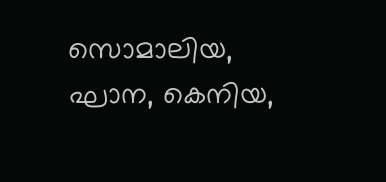സൊമാലിയ, ഘാന, കെനിയ,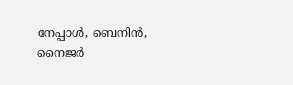നേപ്പാൾ, ബെനിൻ, നൈജർ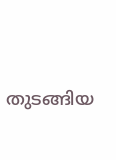തുടങ്ങിയ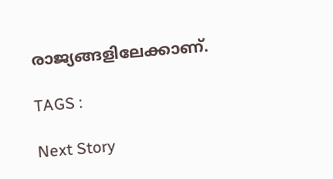രാജ്യങ്ങളിലേക്കാണ്.

TAGS :

Next Story